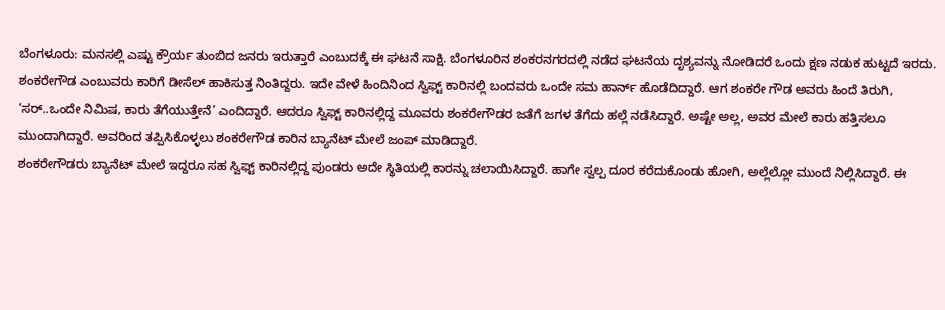ಬೆಂಗಳೂರು: ಮನಸಲ್ಲಿ ಎಷ್ಟು ಕ್ರೌರ್ಯ ತುಂಬಿದ ಜನರು ಇರುತ್ತಾರೆ ಎಂಬುದಕ್ಕೆ ಈ ಘಟನೆ ಸಾಕ್ಷಿ. ಬೆಂಗಳೂರಿನ ಶಂಕರನಗರದಲ್ಲಿ ನಡೆದ ಘಟನೆಯ ದೃಶ್ಯವನ್ನು ನೋಡಿದರೆ ಒಂದು ಕ್ಷಣ ನಡುಕ ಹುಟ್ಟದೆ ಇರದು.
ಶಂಕರೇಗೌಡ ಎಂಬುವರು ಕಾರಿಗೆ ಡೀಸೆಲ್ ಹಾಕಿಸುತ್ತ ನಿಂತಿದ್ದರು. ಇದೇ ವೇಳೆ ಹಿಂದಿನಿಂದ ಸ್ವಿಫ್ಟ್ ಕಾರಿನಲ್ಲಿ ಬಂದವರು ಒಂದೇ ಸಮ ಹಾರ್ನ್ ಹೊಡೆದಿದ್ದಾರೆ. ಆಗ ಶಂಕರೇ ಗೌಡ ಅವರು ಹಿಂದೆ ತಿರುಗಿ, ‘ಸರ್..ಒಂದೇ ನಿಮಿಷ, ಕಾರು ತೆಗೆಯುತ್ತೇನೆ’ ಎಂದಿದ್ದಾರೆ. ಆದರೂ ಸ್ವಿಫ್ಟ್ ಕಾರಿನಲ್ಲಿದ್ದ ಮೂವರು ಶಂಕರೇಗೌಡರ ಜತೆಗೆ ಜಗಳ ತೆಗೆದು ಹಲ್ಲೆ ನಡೆಸಿದ್ದಾರೆ. ಅಷ್ಟೇ ಅಲ್ಲ, ಅವರ ಮೇಲೆ ಕಾರು ಹತ್ತಿಸಲೂ ಮುಂದಾಗಿದ್ದಾರೆ. ಅವರಿಂದ ತಪ್ಪಿಸಿಕೊಳ್ಳಲು ಶಂಕರೇಗೌಡ ಕಾರಿನ ಬ್ಯಾನೆಟ್ ಮೇಲೆ ಜಂಪ್ ಮಾಡಿದ್ದಾರೆ.
ಶಂಕರೇಗೌಡರು ಬ್ಯಾನೆಟ್ ಮೇಲೆ ಇದ್ದರೂ ಸಹ ಸ್ವಿಫ್ಟ್ ಕಾರಿನಲ್ಲಿದ್ದ ಪುಂಡರು ಅದೇ ಸ್ಥಿತಿಯಲ್ಲಿ ಕಾರನ್ನು ಚಲಾಯಿಸಿದ್ದಾರೆ. ಹಾಗೇ ಸ್ವಲ್ಪ ದೂರ ಕರೆದುಕೊಂಡು ಹೋಗಿ, ಅಲ್ಲೆಲ್ಲೋ ಮುಂದೆ ನಿಲ್ಲಿಸಿದ್ದಾರೆ. ಈ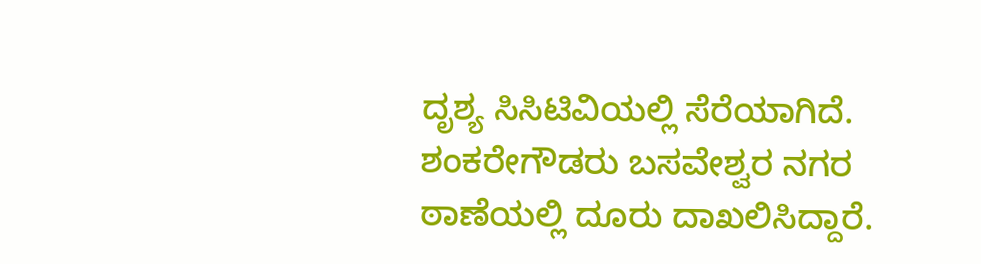ದೃಶ್ಯ ಸಿಸಿಟಿವಿಯಲ್ಲಿ ಸೆರೆಯಾಗಿದೆ. ಶಂಕರೇಗೌಡರು ಬಸವೇಶ್ವರ ನಗರ ಠಾಣೆಯಲ್ಲಿ ದೂರು ದಾಖಲಿಸಿದ್ದಾರೆ.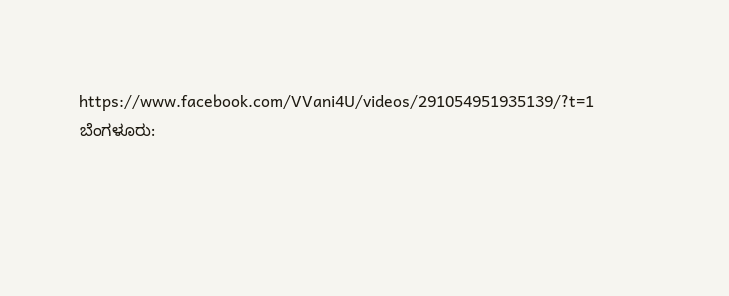https://www.facebook.com/VVani4U/videos/291054951935139/?t=1
ಬೆಂಗಳೂರು: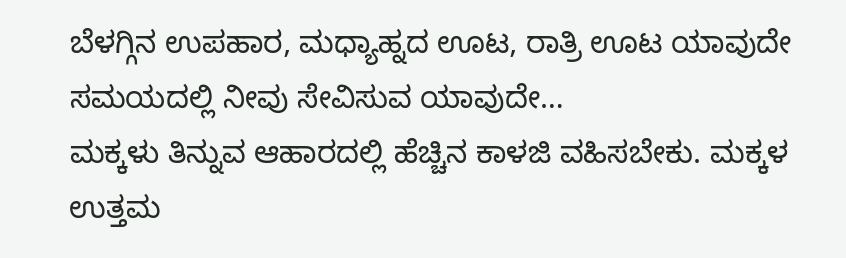ಬೆಳಗ್ಗಿನ ಉಪಹಾರ, ಮಧ್ಯಾಹ್ನದ ಊಟ, ರಾತ್ರಿ ಊಟ ಯಾವುದೇ ಸಮಯದಲ್ಲಿ ನೀವು ಸೇವಿಸುವ ಯಾವುದೇ…
ಮಕ್ಕಳು ತಿನ್ನುವ ಆಹಾರದಲ್ಲಿ ಹೆಚ್ಚಿನ ಕಾಳಜಿ ವಹಿಸಬೇಕು. ಮಕ್ಕಳ ಉತ್ತಮ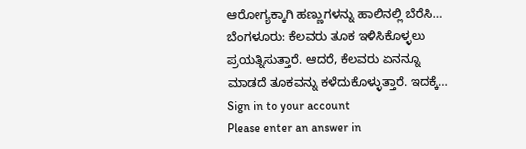ಆರೋಗ್ಯಕ್ಕಾಗಿ ಹಣ್ಣುಗಳನ್ನು ಹಾಲಿನಲ್ಲಿ ಬೆರೆಸಿ…
ಬೆಂಗಳೂರು: ಕೆಲವರು ತೂಕ ಇಳಿಸಿಕೊಳ್ಳಲು ಪ್ರಯತ್ನಿಸುತ್ತಾರೆ. ಆದರೆ, ಕೆಲವರು ಏನನ್ನೂ ಮಾಡದೆ ತೂಕವನ್ನು ಕಳೆದುಕೊಳ್ಳುತ್ತಾರೆ. ಇದಕ್ಕೆ…
Sign in to your account
Please enter an answer in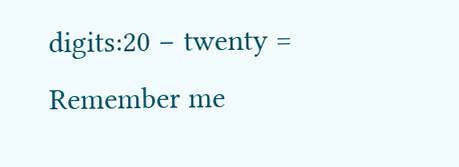digits:20 − twenty =
Remember me